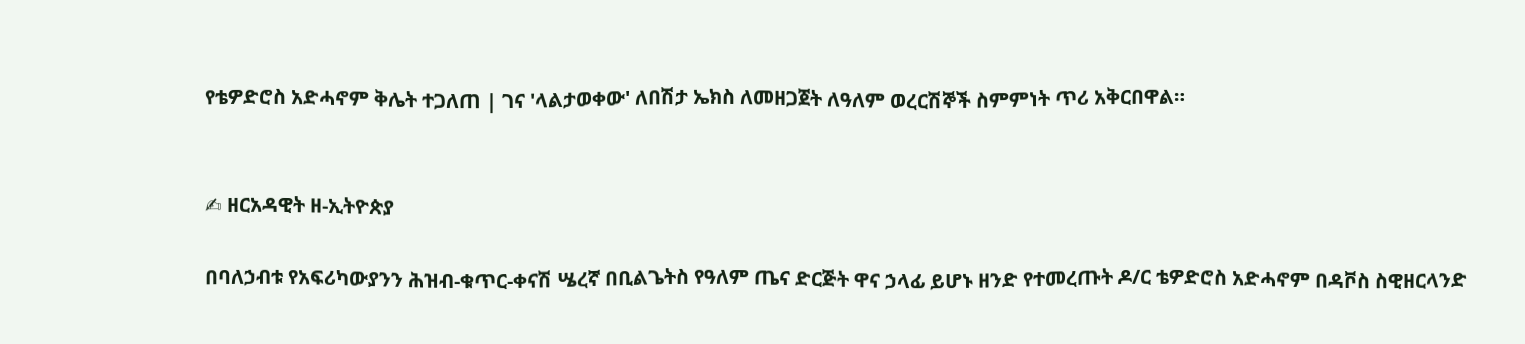የቴዎድሮስ አድሓኖም ቅሌት ተጋለጠ | ገና 'ላልታወቀው' ለበሽታ ኤክስ ለመዘጋጀት ለዓለም ወረርሽኞች ስምምነት ጥሪ አቅርበዋል።


✍ ዘርአዳዊት ዘ-ኢትዮጵያ

በባለኃብቱ የአፍሪካውያንን ሕዝብ-ቁጥር-ቀናሽ ሤረኛ በቢልጌትስ የዓለም ጤና ድርጅት ዋና ኃላፊ ይሆኑ ዘንድ የተመረጡት ዶ/ር ቴዎድሮስ አድሓኖም በዳቮስ ስዊዘርላንድ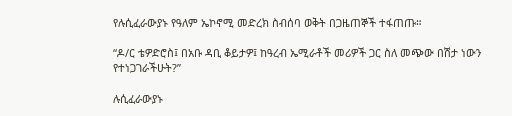የሉሲፈራውያኑ የዓለም ኤኮኖሚ መድረክ ስብሰባ ወቅት በጋዜጠኞች ተፋጠጡ።

“ዶ/ር ቴዎድሮስ፤ በአቡ ዳቢ ቆይታዎ፤ ከዓረብ ኤሚራቶች መሪዎች ጋር ስለ መጭው በሽታ ነውን የተነጋገራችሁት?”

ሉሲፈራውያኑ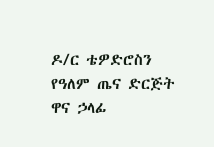ዶ/ር ቴዎድሮስን የዓለም ጤና ድርጅት ዋና ኃላፊ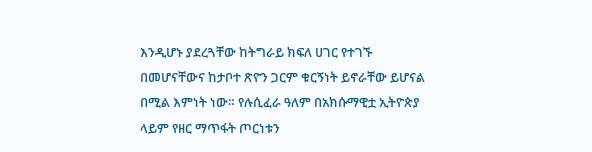እንዲሆኑ ያደረጓቸው ከትግራይ ክፍለ ሀገር የተገኙ በመሆናቸውና ከታቦተ ጽዮን ጋርም ቁርኝነት ይኖራቸው ይሆናል በሚል እምነት ነው። የሉሲፈራ ዓለም በአክሱማዊቷ ኢትዮጵያ ላይም የዘር ማጥፋት ጦርነቱን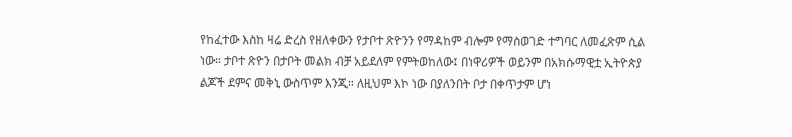የከፈተው እስከ ዛሬ ድረስ የዘለቀውን የታቦተ ጽዮንን የማዳከም ብሎም የማስወገድ ተግባር ለመፈጽም ሲል ነው። ታቦተ ጽዮን በታቦት መልክ ብቻ አይደለም የምትወከለው፤ በነዋሪዎች ወይንም በአክሱማዊቷ ኢትዮጵያ ልጆች ደምና መቅኒ ውስጥም እንጂ። ለዚህም እኮ ነው በያለንበት ቦታ በቀጥታም ሆነ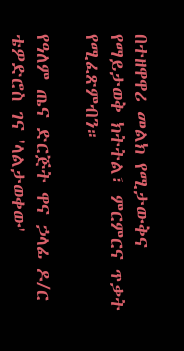በተዘዋዋሪ መልክ የሚታውቅና የማይታወቅ ክትትል፣ ምርምርና ጥቃት የሚፈጽምብን።

የዓለም ጤና ድርጅት ዋና ኃላፊ ዶ/ር ቴዎድሮስ ገና 'ላልታወቀው'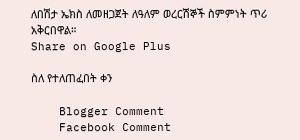ለበሽታ ኤክስ ለመዘጋጀት ለዓለም ወረርሽኞች ስምምነት ጥሪ አቅርበዋል።
Share on Google Plus

ስለ የተለጠፈበት ቀን

    Blogger Comment
    Facebook Comment